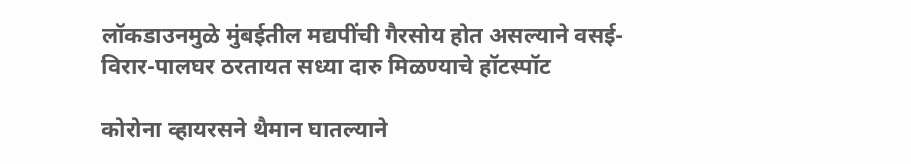लॉकडाउनमुळे मुंबईतील मद्यपींची गैरसोय होत असल्याने वसई-विरार-पालघर ठरतायत सध्या दारु मिळण्याचे हॉटस्पॉट

कोरोना व्हायरसने थैमान घातल्याने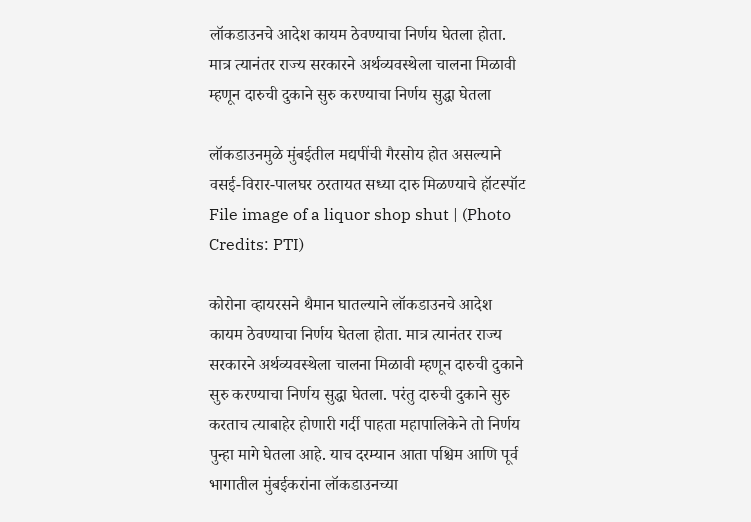लॉकडाउनचे आदेश कायम ठेवण्याचा निर्णय घेतला होता. मात्र त्यानंतर राज्य सरकारने अर्थव्यवस्थेला चालना मिळावी म्हणून दारुची दुकाने सुरु करण्याचा निर्णय सुद्धा घेतला

लॉकडाउनमुळे मुंबईतील मद्यपींची गैरसोय होत असल्याने वसई-विरार-पालघर ठरतायत सध्या दारु मिळण्याचे हॉटस्पॉट
File image of a liquor shop shut | (Photo Credits: PTI)

कोरोना व्हायरसने थैमान घातल्याने लॉकडाउनचे आदेश कायम ठेवण्याचा निर्णय घेतला होता. मात्र त्यानंतर राज्य सरकारने अर्थव्यवस्थेला चालना मिळावी म्हणून दारुची दुकाने सुरु करण्याचा निर्णय सुद्धा घेतला. परंतु दारुची दुकाने सुरु करताच त्याबाहेर होणारी गर्दी पाहता महापालिकेने तो निर्णय पुन्हा मागे घेतला आहे. याच दरम्यान आता पश्चिम आणि पूर्व भागातील मुंबईकरांना लॉकडाउनच्या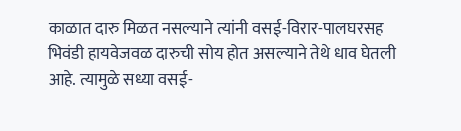काळात दारु मिळत नसल्याने त्यांनी वसई-विरार-पालघरसह भिवंडी हायवेजवळ दारुची सोय होत असल्याने तेथे धाव घेतली आहे. त्यामुळे सध्या वसई-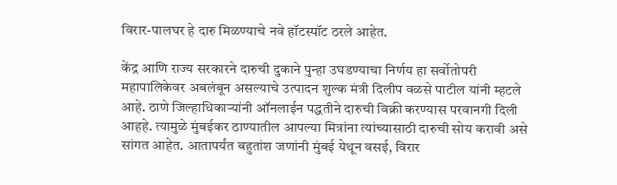विरार-पालघर हे दारु मिळण्याचे नवे हॉटस्पॉट ठरले आहेत.

केंद्र आणि राज्य सरकारने दारुची दुकाने पुन्हा उघडण्याचा निर्णय हा सर्वोतोपरी महापालिकेवर अबलंबून असल्याचे उत्पादन शुल्क मंत्री दिलीप वळसे पाटील यांनी म्हटले आहे. ठाणे जिल्हाधिकाऱ्यांनी ऑनलाईन पद्धतीने दारुची विक्री करण्यास परवानगी दिली आहहे. त्यामुळे मुंबईकर ठाण्यातील आपल्या मित्रांना त्यांच्यासाठी दारुची सोय करावी असे सांगत आहेत. आतापर्यंत बहुतांश जणांनी मुंबई येथून वसई, विरार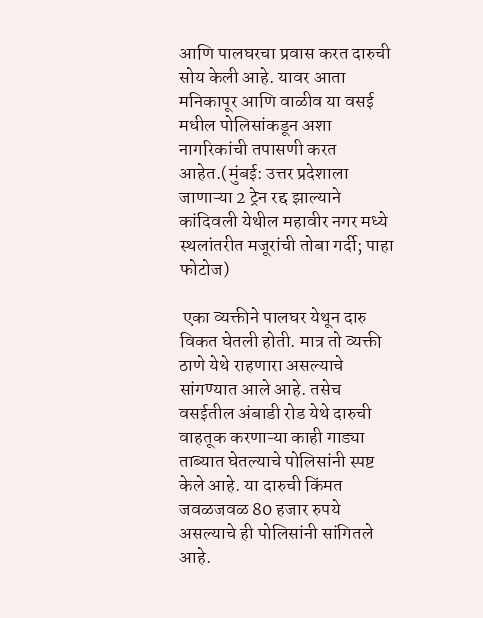आणि पालघरचा प्रवास करत दारुची सोय केली आहे. यावर आता मनिकापूर आणि वाळीव या वसई मधील पोलिसांकडून अशा नागरिकांची तपासणी करत आहेत.(मुंबई: उत्तर प्रदेशाला जाणाऱ्या 2 ट्रेन रद्द झाल्याने कांदिवली येथील महावीर नगर मध्ये स्थलांतरीत मजूरांची तोबा गर्दी; पाहा फोटोज)

 एका व्यक्तीने पालघर येथून दारु विकत घेतली होती. मात्र तो व्यक्ती ठाणे येथे राहणारा असल्याचे सांगण्यात आले आहे. तसेच वसईतील अंबाडी रोड येथे दारुची वाहतूक करणाऱ्या काही गाड्या ताब्यात घेतल्याचे पोलिसांनी स्पष्ट केले आहे. या दारुची किंमत जवळजवळ 80 हजार रुपये असल्याचे ही पोलिसांनी सांगितले आहे.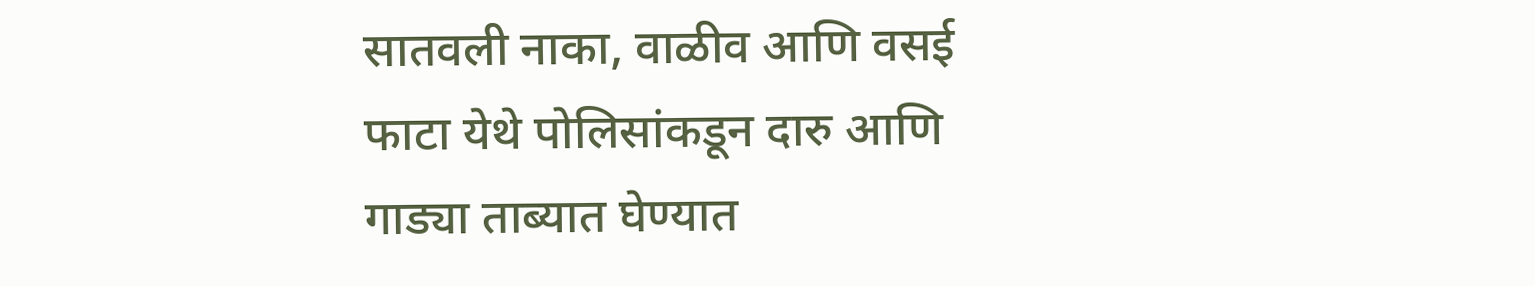सातवली नाका, वाळीव आणि वसई फाटा येथे पोलिसांकडून दारु आणि गाड्या ताब्यात घेण्यात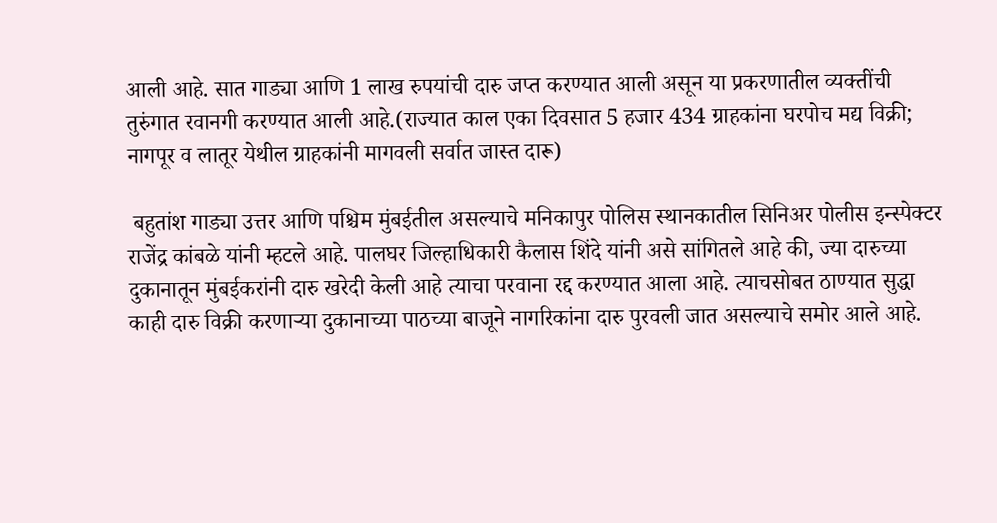आली आहे. सात गाड्या आणि 1 लाख रुपयांची दारु जप्त करण्यात आली असून या प्रकरणातील व्यक्तींची तुरुंगात रवानगी करण्यात आली आहे.(राज्यात काल एका दिवसात 5 हजार 434 ग्राहकांना घरपोच मद्य विक्री; नागपूर व लातूर येथील ग्राहकांनी मागवली सर्वात जास्त दारू)

 बहुतांश गाड्या उत्तर आणि पश्चिम मुंबईतील असल्याचे मनिकापुर पोलिस स्थानकातील सिनिअर पोलीस इन्स्पेक्टर राजेंद्र कांबळे यांनी म्हटले आहे. पालघर जिल्हाधिकारी कैलास शिंदे यांनी असे सांगितले आहे की, ज्या दारुच्या दुकानातून मुंबईकरांनी दारु खरेदी केली आहे त्याचा परवाना रद्द करण्यात आला आहे. त्याचसोबत ठाण्यात सुद्धा काही दारु विक्री करणाऱ्या दुकानाच्या पाठच्या बाजूने नागरिकांना दारु पुरवली जात असल्याचे समोर आले आहे.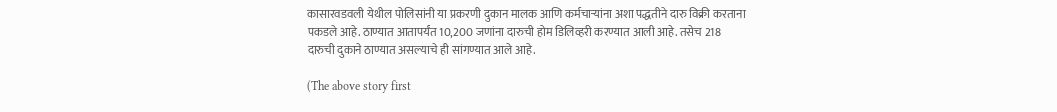कासारवडवली येथील पोलिसांनी या प्रकरणी दुकान मालक आणि कर्मचाऱ्यांना अशा पद्धतीने दारु विक्री करताना पकडले आहे. ठाण्यात आतापर्यंत 10,200 जणांना दारुची होम डिलिव्हरी करण्यात आली आहे. तसेच 218 दारुची दुकाने ठाण्यात असल्याचे ही सांगण्यात आले आहे.

(The above story first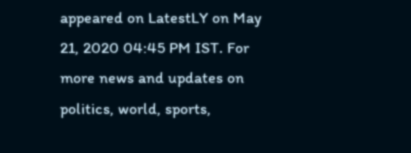appeared on LatestLY on May 21, 2020 04:45 PM IST. For more news and updates on politics, world, sports,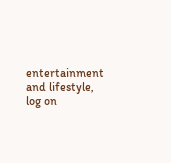entertainment and lifestyle, log on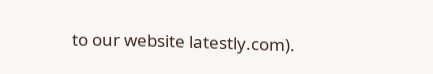to our website latestly.com).